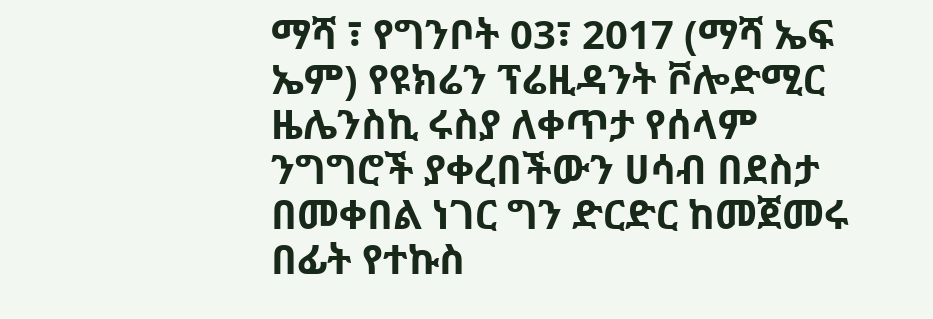ማሻ ፣ የግንቦት 03፣ 2017 (ማሻ ኤፍ ኤም) የዩክሬን ፕሬዚዳንት ቮሎድሚር ዜሌንስኪ ሩስያ ለቀጥታ የሰላም ንግግሮች ያቀረበችውን ሀሳብ በደስታ በመቀበል ነገር ግን ድርድር ከመጀመሩ በፊት የተኩስ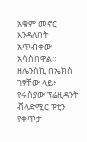አቁም መኖር እንዳለበት አጥብቀው አሳስበዋል።
ዘሌንስኪ በኤክስ ገፃቸው ላይ፥ የሩስያው ፕሬዚዳንት ቭላድሚር ፑቲን የቀጥታ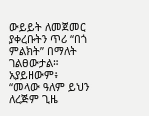ውይይት ለመጀመር ያቀረቡትን ጥሪ “በጎ ምልክት” በማለት ገልፀውታል።
አያይዘውም፥ “መላው ዓለም ይህን ለረጅም ጊዜ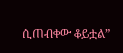ሲጠብቀው ቆይቷል”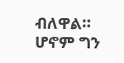ብለዋል።
ሆኖም ግን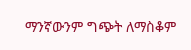ማንኛውንም ግጭት ለማስቆም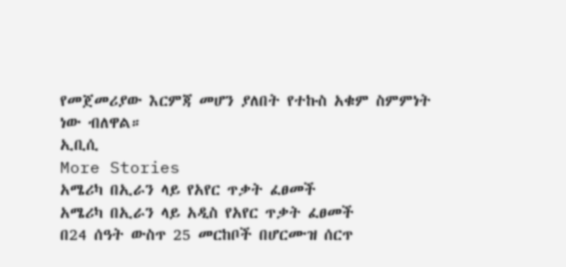የመጀመሪያው እርምጃ መሆን ያለበት የተኩስ አቁም ስምምነት ነው ብለዋል።
ኢቢሲ
More Stories
አሜሪካ በኢራን ላይ የአየር ጥቃት ፈፀመች
አሜሪካ በኢራን ላይ አዲስ የአየር ጥቃት ፈፀመች
በ24 ሰዓት ውስጥ 25 መርከቦች በሆርሙዝ ሰርጥ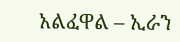አልፈዋል – ኢራን